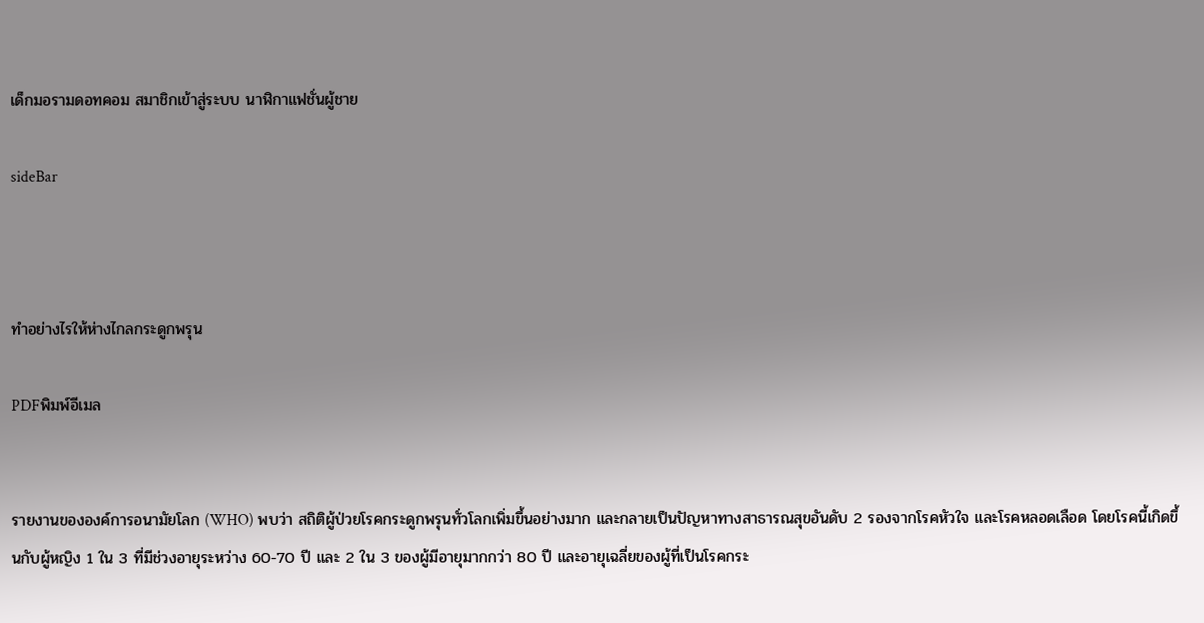เด็กมอรามดอทคอม สมาชิกเข้าสู่ระบบ นาฬิกาแฟชั่นผู้ชาย

sideBar



ทำอย่างไรให้ห่างไกลกระดูกพรุน

PDFพิมพ์อีเมล


รายงานขององค์การอนามัยโลก (WHO) พบว่า สถิติผู้ป่วยโรคกระดูกพรุนทั่วโลกเพิ่มขึ้นอย่างมาก และกลายเป็นปัญหาทางสาธารณสุขอันดับ 2 รองจากโรคหัวใจ และโรคหลอดเลือด โดยโรคนี้เกิดขึ้นกับผู้หญิง 1 ใน 3 ที่มีช่วงอายุระหว่าง 60-70 ปี และ 2 ใน 3 ของผู้มีอายุมากกว่า 80 ปี และอายุเฉลี่ยของผู้ที่เป็นโรคกระ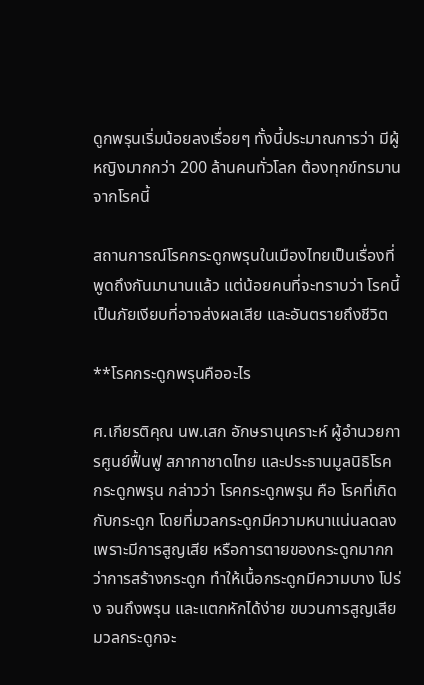ดูกพรุนเริ่มน้อยลงเรื่อยๆ ทั้งนี้ประมาณการว่า มีผู้หญิงมากกว่า 200 ล้านคนทั่วโลก ต้องทุกข์ทรมานจากโรคนี้

สถานการณ์โรคกระดูกพรุนในเมืองไทยเป็นเรื่องที่พูดถึงกันมานานแล้ว แต่น้อยคนที่จะทราบว่า โรคนี้เป็นภัยเงียบที่อาจส่งผลเสีย และอันตรายถึงชีวิต

**โรคกระดูกพรุนคืออะไร

ศ.เกียรติคุณ นพ.เสก อักษรานุเคราะห์ ผู้อำนวยการศูนย์ฟื้นฟู สภากาชาดไทย และประธานมูลนิธิโรคกระดูกพรุน กล่าวว่า โรคกระดูกพรุน คือ โรคที่เกิดกับกระดูก โดยที่มวลกระดูกมีความหนาแน่นลดลง เพราะมีการสูญเสีย หรือการตายของกระดูกมากกว่าการสร้างกระดูก ทำให้เนื้อกระดูกมีความบาง โปร่ง จนถึงพรุน และแตกหักได้ง่าย ขบวนการสูญเสียมวลกระดูกจะ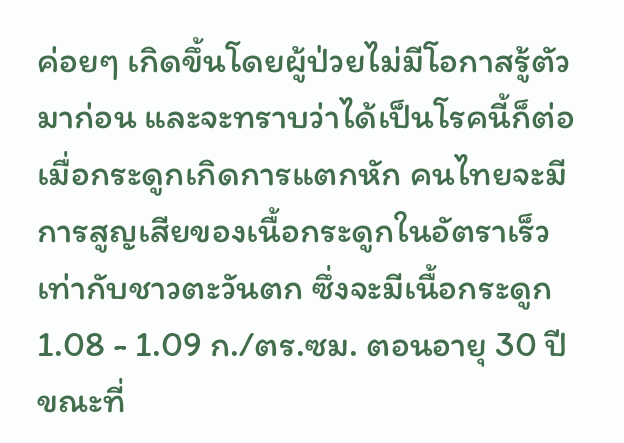ค่อยๆ เกิดขึ้นโดยผู้ป่วยไม่มีโอกาสรู้ตัวมาก่อน และจะทราบว่าได้เป็นโรคนี้ก็ต่อเมื่อกระดูกเกิดการแตกหัก คนไทยจะมีการสูญเสียของเนื้อกระดูกในอัตราเร็วเท่ากับชาวตะวันตก ซึ่งจะมีเนื้อกระดูก 1.08 - 1.09 ก./ตร.ซม. ตอนอายุ 30 ปี ขณะที่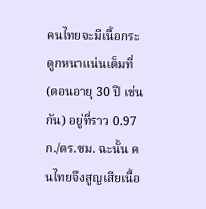คนไทยจะมีเนื้อกระดูกหนาแน่นเต็มที่ (ตอนอายุ 30 ปี เช่นกัน) อยู่ที่ราว 0.97 ก./ตร.ซม. ฉะนั้น คนไทยจึงสูญเสียเนื้อ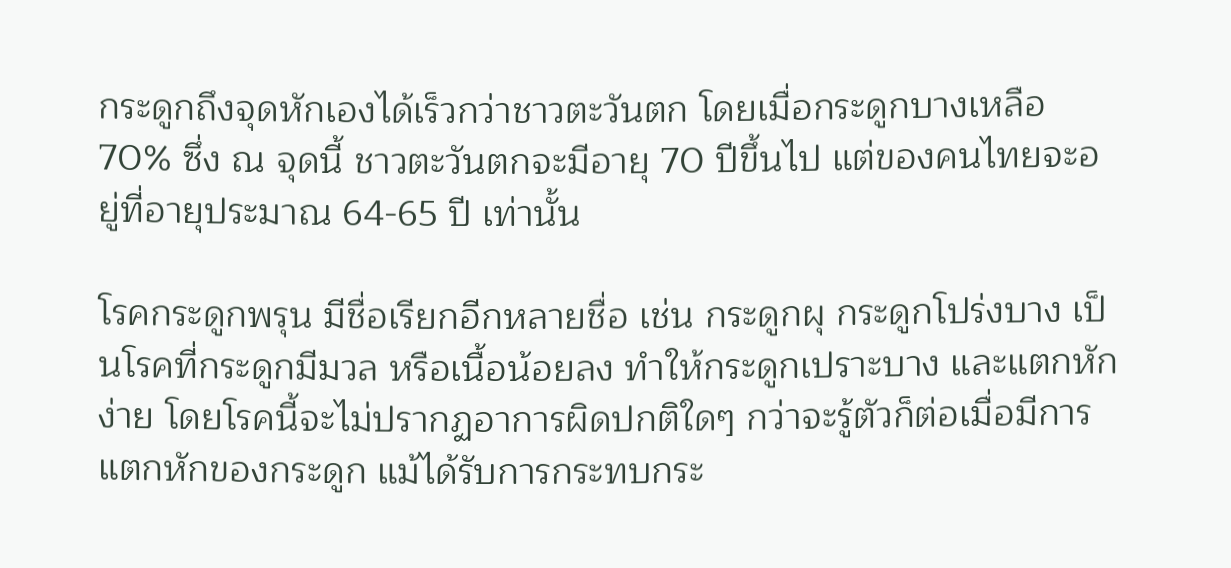กระดูกถึงจุดหักเองได้เร็วกว่าชาวตะวันตก โดยเมื่อกระดูกบางเหลือ 70% ซึ่ง ณ จุดนี้ ชาวตะวันตกจะมีอายุ 70 ปีขึ้นไป แต่ของคนไทยจะอยู่ที่อายุประมาณ 64-65 ปี เท่านั้น

โรคกระดูกพรุน มีชื่อเรียกอีกหลายชื่อ เช่น กระดูกผุ กระดูกโปร่งบาง เป็นโรคที่กระดูกมีมวล หรือเนื้อน้อยลง ทำให้กระดูกเปราะบาง และแตกหักง่าย โดยโรคนี้จะไม่ปรากฏอาการผิดปกติใดๆ กว่าจะรู้ตัวก็ต่อเมื่อมีการแตกหักของกระดูก แม้ได้รับการกระทบกระ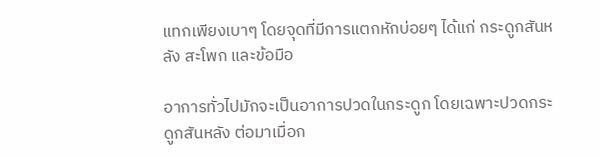แทกเพียงเบาๆ โดยจุดที่มีการแตกหักบ่อยๆ ได้แก่ กระดูกสันหลัง สะโพก และข้อมือ

อาการทั่วไปมักจะเป็นอาการปวดในกระดูก โดยเฉพาะปวดกระดูกสันหลัง ต่อมาเมื่อก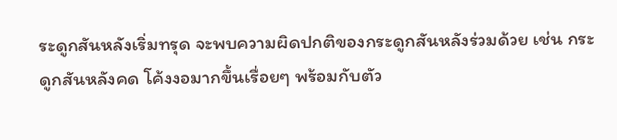ระดูกสันหลังเริ่มทรุด จะพบความผิดปกติของกระดูกสันหลังร่วมด้วย เช่น กระดูกสันหลังคด โค้งงอมากขึ้นเรื่อยๆ พร้อมกับตัว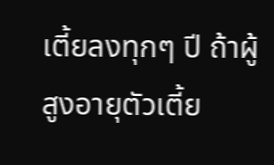เตี้ยลงทุกๆ ปี ถ้าผู้สูงอายุตัวเตี้ย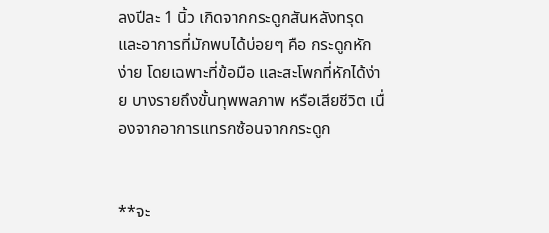ลงปีละ 1 นิ้ว เกิดจากกระดูกสันหลังทรุด และอาการที่มักพบได้บ่อยๆ คือ กระดูกหักง่าย โดยเฉพาะที่ข้อมือ และสะโพกที่หักได้ง่าย บางรายถึงขั้นทุพพลภาพ หรือเสียชีวิต เนื่องจากอาการแทรกซ้อนจากกระดูก


**จะ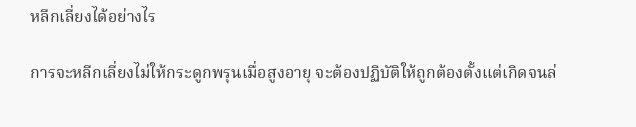หลีกเลี่ยงได้อย่างไร

การจะหลีกเลี่ยงไม่ให้กระดูกพรุนเมื่อสูงอายุ จะต้องปฏิบัติให้ถูกต้องตั้งแต่เกิดจนล่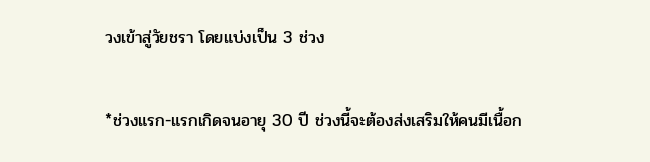วงเข้าสู่วัยชรา โดยแบ่งเป็น 3 ช่วง

*ช่วงแรก-แรกเกิดจนอายุ 30 ปี ช่วงนี้จะต้องส่งเสริมให้คนมีเนื้อก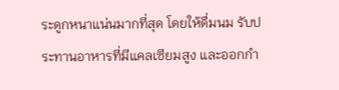ระดูกหนาแน่นมากที่สุด โดยให้ดื่มนม รับประทานอาหารที่มีแคลเซียมสูง และออกกำ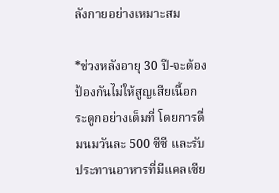ลังกายอย่างเหมาะสม

*ช่วงหลังอายุ 30 ปี-จะต้องป้องกันไม่ให้สูญเสียเนื้อกระดูกอย่างเต็มที่ โดยการดื่มนมวันละ 500 ซีซี และรับประทานอาหารที่มีแคลเซีย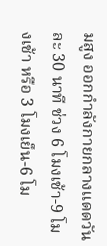มสูง ออกกำลังกายกลางแดดวันละ 30 นาที ช่วง 6 โมงเช้า-9 โมงเช้า หรือ 3 โมงเย็น-6 โม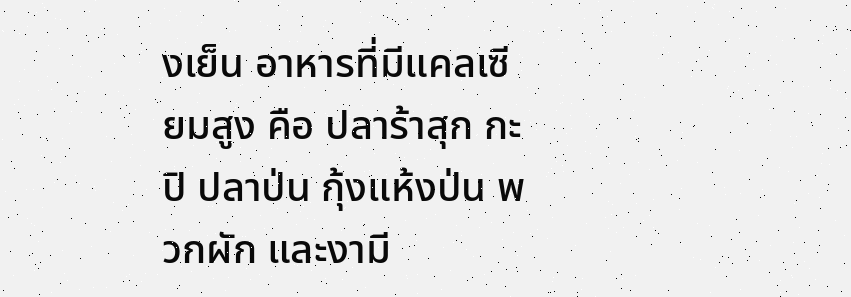งเย็น อาหารที่มีแคลเซียมสูง คือ ปลาร้าสุก กะปิ ปลาป่น กุ้งแห้งป่น พวกผัก และงามี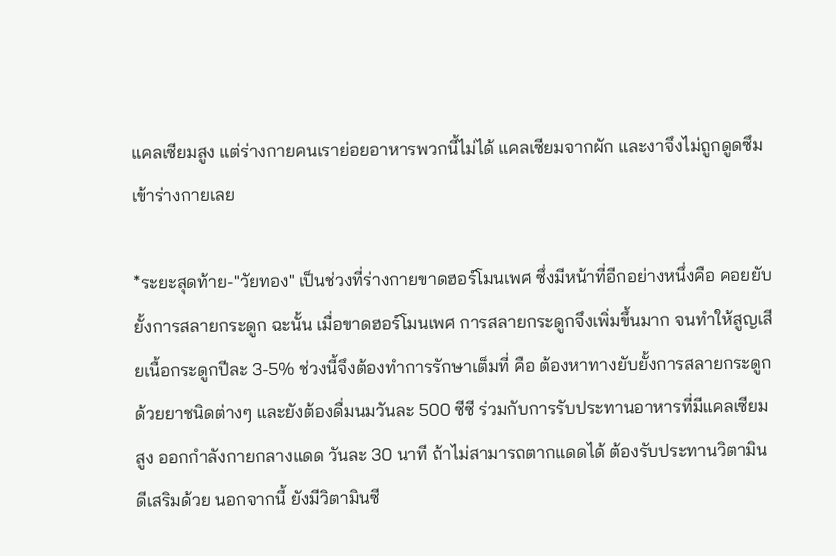แคลเซียมสูง แต่ร่างกายคนเราย่อยอาหารพวกนี้ไม่ได้ แคลเซียมจากผัก และงาจึงไม่ถูกดูดซึมเข้าร่างกายเลย

*ระยะสุดท้าย-"วัยทอง" เป็นช่วงที่ร่างกายขาดฮอร์โมนเพศ ซึ่งมีหน้าที่อีกอย่างหนึ่งคือ คอยยับยั้งการสลายกระดูก ฉะนั้น เมื่อขาดฮอร์โมนเพศ การสลายกระดูกจึงเพิ่มขึ้นมาก จนทำให้สูญเสียเนื้อกระดูกปีละ 3-5% ช่วงนี้จึงต้องทำการรักษาเต็มที่ คือ ต้องหาทางยับยั้งการสลายกระดูกด้วยยาชนิดต่างๆ และยังต้องดื่มนมวันละ 500 ซีซี ร่วมกับการรับประทานอาหารที่มีแคลเซียมสูง ออกกำลังกายกลางแดด วันละ 30 นาที ถ้าไม่สามารถตากแดดได้ ต้องรับประทานวิตามินดีเสริมด้วย นอกจากนี้ ยังมีวิตามินซี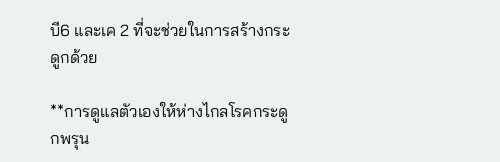บี6 และเค 2 ที่จะช่วยในการสร้างกระดูกด้วย

**การดูแลตัวเองให้ห่างไกลโรคกระดูกพรุน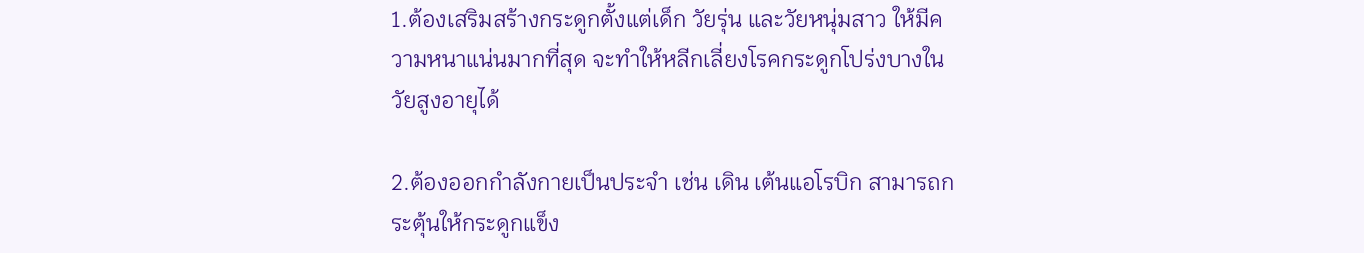1.ต้องเสริมสร้างกระดูกตั้งแต่เด็ก วัยรุ่น และวัยหนุ่มสาว ให้มีความหนาแน่นมากที่สุด จะทำให้หลีกเลี่ยงโรคกระดูกโปร่งบางในวัยสูงอายุได้

2.ต้องออกกำลังกายเป็นประจำ เช่น เดิน เต้นแอโรบิก สามารถกระตุ้นให้กระดูกแข็ง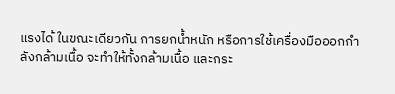แรงได้ ในขณะเดียวกัน การยกน้ำหนัก หรือการใช้เครื่องมือออกกำลังกล้ามเนื้อ จะทำให้ทั้งกล้ามเนื้อ และกระ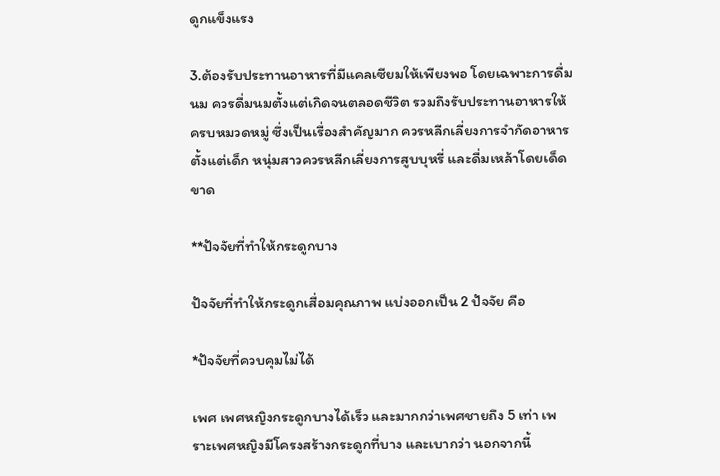ดูกแข็งแรง

3.ต้องรับประทานอาหารที่มีแคลเซียมให้เพียงพอ โดยเฉพาะการดื่มนม ควรดื่มนมตั้งแต่เกิดจนตลอดชีวิต รวมถึงรับประทานอาหารให้ครบหมวดหมู่ ซึ่งเป็นเรื่องสำคัญมาก ควรหลีกเลี่ยงการจำกัดอาหารตั้งแต่เด็ก หนุ่มสาวควรหลีกเลี่ยงการสูบบุหรี่ และดื่มเหล้าโดยเด็ดขาด

**ปัจจัยที่ทำให้กระดูกบาง

ปัจจัยที่ทำให้กระดูกเสื่อมคุณภาพ แบ่งออกเป็น 2 ปัจจัย คือ

*ปัจจัยที่ควบคุมไม่ได้

เพศ เพศหญิงกระดูกบางได้เร็ว และมากกว่าเพศชายถึง 5 เท่า เพราะเพศหญิงมีโครงสร้างกระดูกที่บาง และเบากว่า นอกจากนี้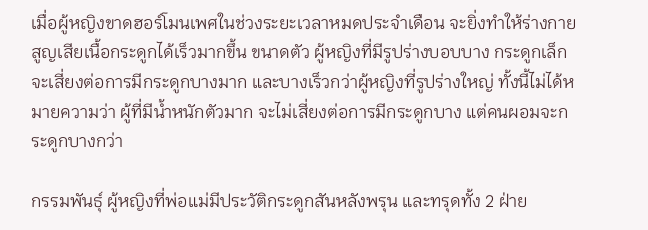เมื่อผู้หญิงขาดฮอร์โมนเพศในช่วงระยะเวลาหมดประจำเดือน จะยิ่งทำให้ร่างกายสูญเสียเนื้อกระดูกได้เร็วมากขึ้น ขนาดตัว ผู้หญิงที่มีรูปร่างบอบบาง กระดูกเล็ก จะเสี่ยงต่อการมีกระดูกบางมาก และบางเร็วกว่าผู้หญิงที่รูปร่างใหญ่ ทั้งนี้ไม่ได้หมายความว่า ผู้ที่มีน้ำหนักตัวมาก จะไม่เสี่ยงต่อการมีกระดูกบาง แต่คนผอมจะกระดูกบางกว่า

กรรมพันธุ์ ผู้หญิงที่พ่อแม่มีประวัติกระดูกสันหลังพรุน และทรุดทั้ง 2 ฝ่าย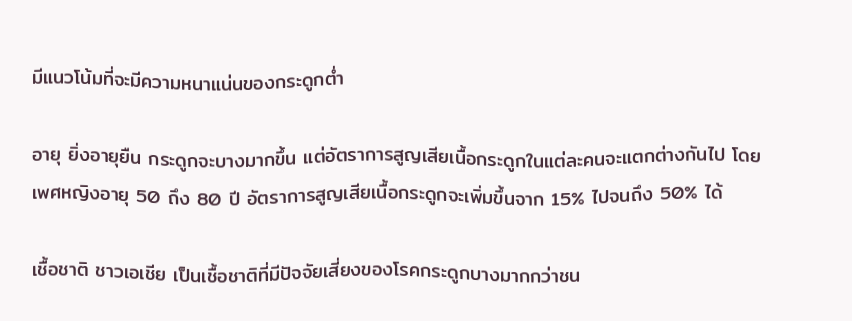มีแนวโน้มที่จะมีความหนาแน่นของกระดูกต่ำ

อายุ ยิ่งอายุยืน กระดูกจะบางมากขึ้น แต่อัตราการสูญเสียเนื้อกระดูกในแต่ละคนจะแตกต่างกันไป โดยเพศหญิงอายุ 50 ถึง 80 ปี อัตราการสูญเสียเนื้อกระดูกจะเพิ่มขึ้นจาก 15% ไปจนถึง 50% ได้

เชื้อชาติ ชาวเอเชีย เป็นเชื้อชาติที่มีปัจจัยเสี่ยงของโรคกระดูกบางมากกว่าชน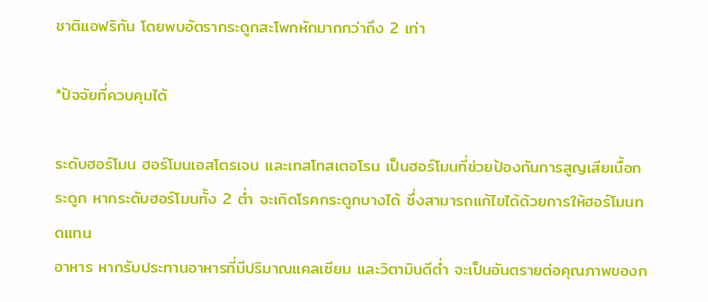ชาติแอฟริกัน โดยพบอัตรากระดูกสะโพกหักมากกว่าถึง 2 เท่า

*ปัจจัยที่ควบคุมได้

ระดับฮอร์โมน ฮอร์โมนเอสโตรเจน และเทสโทสเตอโรน เป็นฮอร์โมนที่ช่วยป้องกันการสูญเสียเนื้อกระดูก หากระดับฮอร์โมนทั้ง 2 ต่ำ จะเกิดโรคกระดูกบางได้ ซึ่งสามารถแก้ไขได้ด้วยการให้ฮอร์โมนทดแทน
อาหาร หากรับประทานอาหารที่มีปริมาณแคลเซียม และวิตามินดีต่ำ จะเป็นอันตรายต่อคุณภาพของก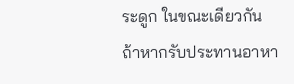ระดูก ในขณะเดียวกัน ถ้าหากรับประทานอาหา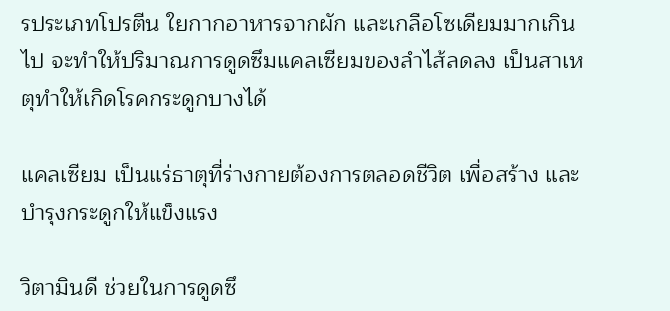รประเภทโปรตีน ใยกากอาหารจากผัก และเกลือโซเดียมมากเกินไป จะทำให้ปริมาณการดูดซึมแคลเซียมของลำไส้ลดลง เป็นสาเหตุทำให้เกิดโรคกระดูกบางได้

แคลเซียม เป็นแร่ธาตุที่ร่างกายต้องการตลอดชีวิต เพื่อสร้าง และบำรุงกระดูกให้แข็งแรง

วิตามินดี ช่วยในการดูดซึ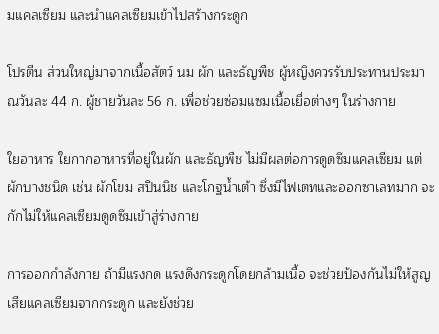มแคลเซียม และนำแคลเซียมเข้าไปสร้างกระดูก

โปรตีน ส่วนใหญ่มาจากเนื้อสัตว์ นม ผัก และธัญพืช ผู้หญิงควรรับประทานประมาณวันละ 44 ก. ผู้ชายวันละ 56 ก. เพื่อช่วยซ่อมแซมเนื้อเยื่อต่างๆ ในร่างกาย

ใยอาหาร ใยกากอาหารที่อยู่ในผัก และธัญพืช ไม่มีผลต่อการดูดซึมแคลเซียม แต่ผักบางชนิด เช่น ผักโขม สปินนิช และโกฐน้ำเต้า ซึ่งมีไฟเตทและออกซาเลทมาก จะกักไม่ให้แคลเซียมดูดซึมเข้าสู่ร่างกาย

การออกกำลังกาย ถ้ามีแรงกด แรงดึงกระดูกโดยกล้ามเนื้อ จะช่วยป้องกันไม่ให้สูญเสียแคลเซียมจากกระดูก และยังช่วย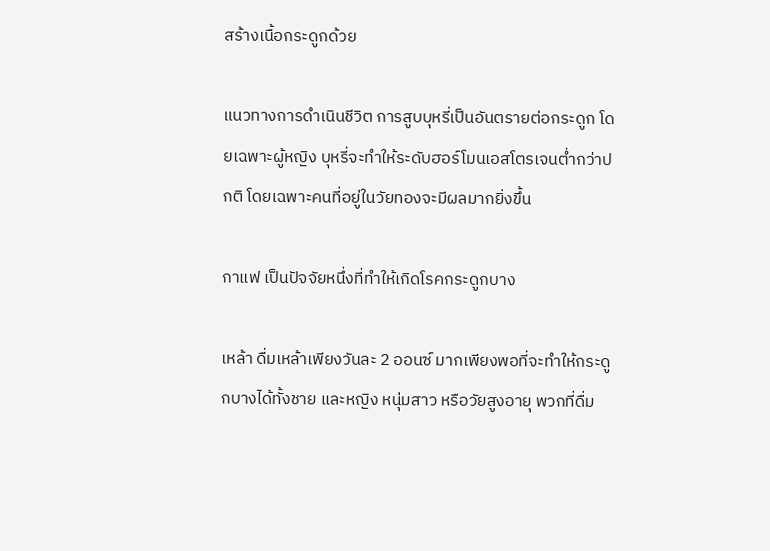สร้างเนื้อกระดูกด้วย

แนวทางการดำเนินชีวิต การสูบบุหรี่เป็นอันตรายต่อกระดูก โดยเฉพาะผู้หญิง บุหรี่จะทำให้ระดับฮอร์โมนเอสโตรเจนต่ำกว่าปกติ โดยเฉพาะคนที่อยู่ในวัยทองจะมีผลมากยิ่งขึ้น

กาแฟ เป็นปัจจัยหนึ่งที่ทำให้เกิดโรคกระดูกบาง

เหล้า ดื่มเหล้าเพียงวันละ 2 ออนซ์ มากเพียงพอที่จะทำให้กระดูกบางได้ทั้งชาย และหญิง หนุ่มสาว หรือวัยสูงอายุ พวกที่ดื่ม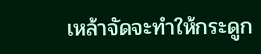เหล้าจัดจะทำให้กระดูก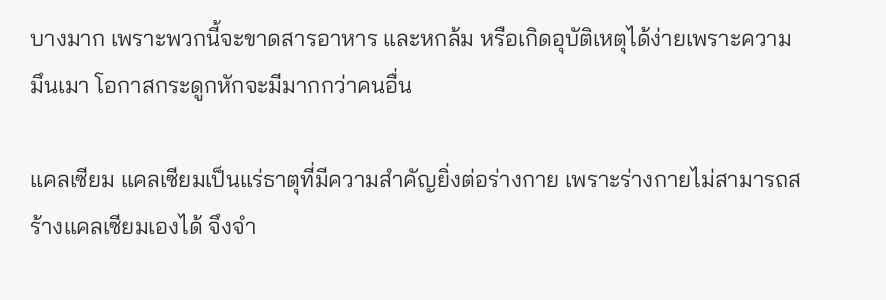บางมาก เพราะพวกนี้จะขาดสารอาหาร และหกล้ม หรือเกิดอุบัติเหตุได้ง่ายเพราะความมึนเมา โอกาสกระดูกหักจะมีมากกว่าคนอื่น

แคลเซียม แคลเซียมเป็นแร่ธาตุที่มีความสำคัญยิ่งต่อร่างกาย เพราะร่างกายไม่สามารถสร้างแคลเซียมเองได้ จึงจำ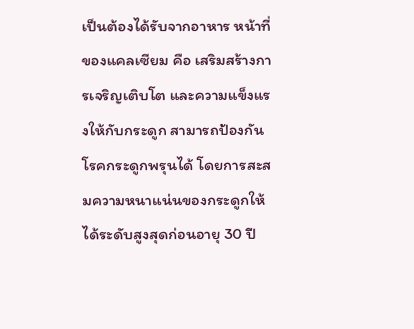เป็นต้องได้รับจากอาหาร หน้าที่ของแคลเซียม คือ เสริมสร้างการเจริญเติบโต และความแข็งแรงให้กับกระดูก สามารถป้องกันโรคกระดูกพรุนได้ โดยการสะสมความหนาแน่นของกระดูกให้ได้ระดับสูงสุดก่อนอายุ 30 ปี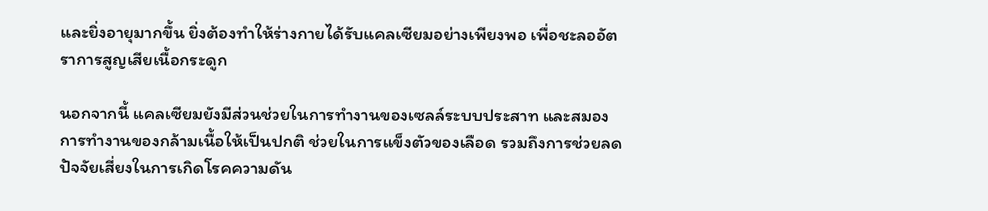และยิ่งอายุมากขึ้น ยิ่งต้องทำให้ร่างกายได้รับแคลเซียมอย่างเพียงพอ เพื่อชะลออัตราการสูญเสียเนื้อกระดูก

นอกจากนี้ แคลเซียมยังมีส่วนช่วยในการทำงานของเซลล์ระบบประสาท และสมอง การทำงานของกล้ามเนื้อให้เป็นปกติ ช่วยในการแข็งตัวของเลือด รวมถึงการช่วยลดปัจจัยเสี่ยงในการเกิดโรคความดัน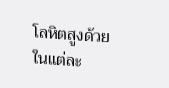โลหิตสูงด้วย ในแต่ละ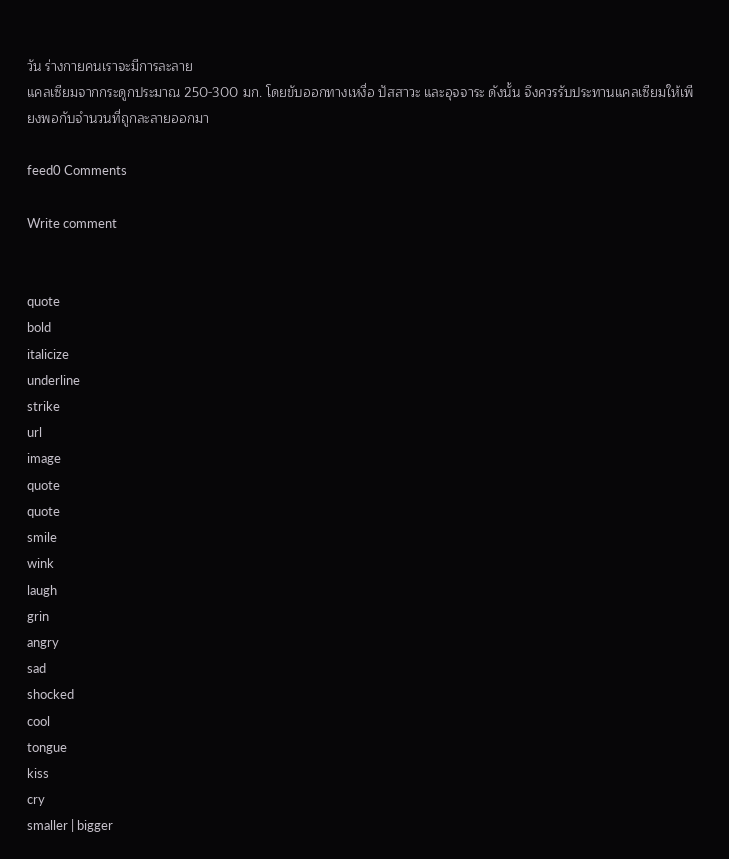วัน ร่างกายคนเราจะมีการละลาย
แคลเซียมจากกระดูกประมาณ 250-300 มก. โดยขับออกทางเหงื่อ ปัสสาวะ และอุจจาระ ดังนั้น จึงควรรับประทานแคลเซียมให้เพียงพอกับจำนวนที่ถูกละลายออกมา

feed0 Comments

Write comment


quote
bold
italicize
underline
strike
url
image
quote
quote
smile
wink
laugh
grin
angry
sad
shocked
cool
tongue
kiss
cry
smaller | bigger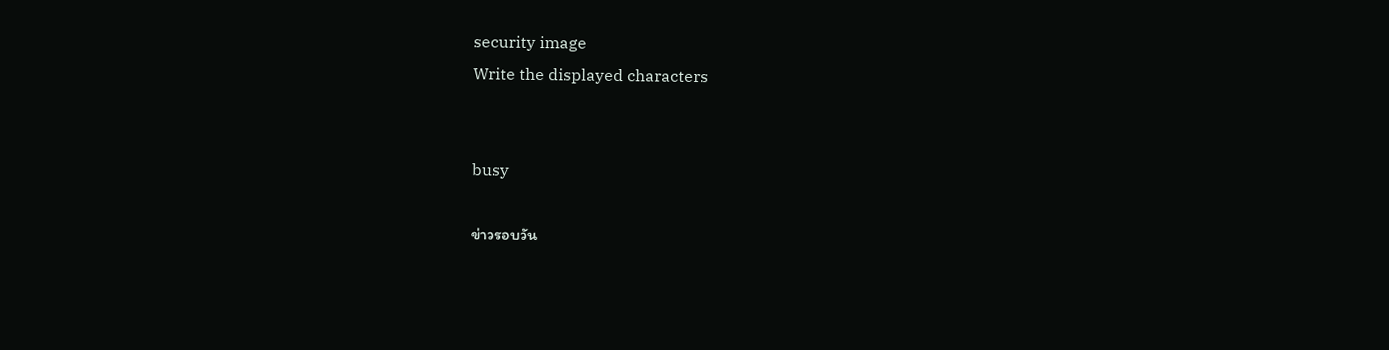security image
Write the displayed characters


busy

ข่าวรอบวัน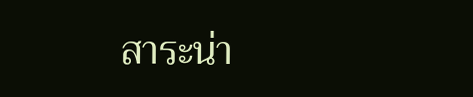สาระน่า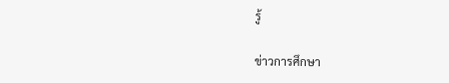รู้

ข่าวการศึกษา